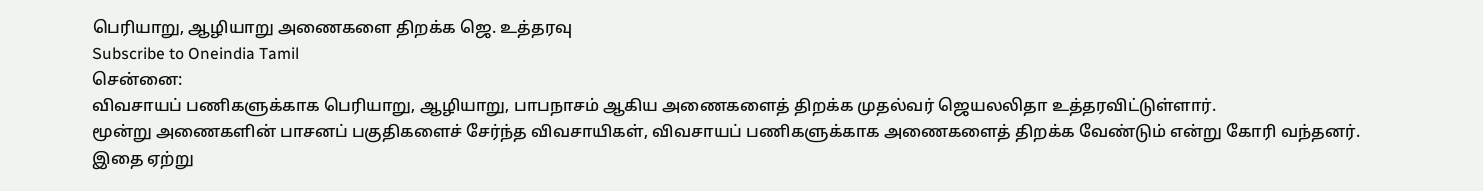பெரியாறு, ஆழியாறு அணைகளை திறக்க ஜெ. உத்தரவு
Subscribe to Oneindia Tamil
சென்னை:
விவசாயப் பணிகளுக்காக பெரியாறு, ஆழியாறு, பாபநாசம் ஆகிய அணைகளைத் திறக்க முதல்வர் ஜெயலலிதா உத்தரவிட்டுள்ளார்.
மூன்று அணைகளின் பாசனப் பகுதிகளைச் சேர்ந்த விவசாயிகள், விவசாயப் பணிகளுக்காக அணைகளைத் திறக்க வேண்டும் என்று கோரி வந்தனர். இதை ஏற்று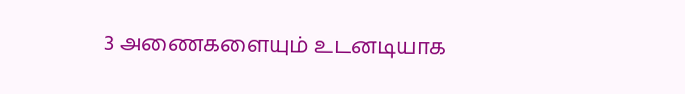3 அணைகளையும் உடனடியாக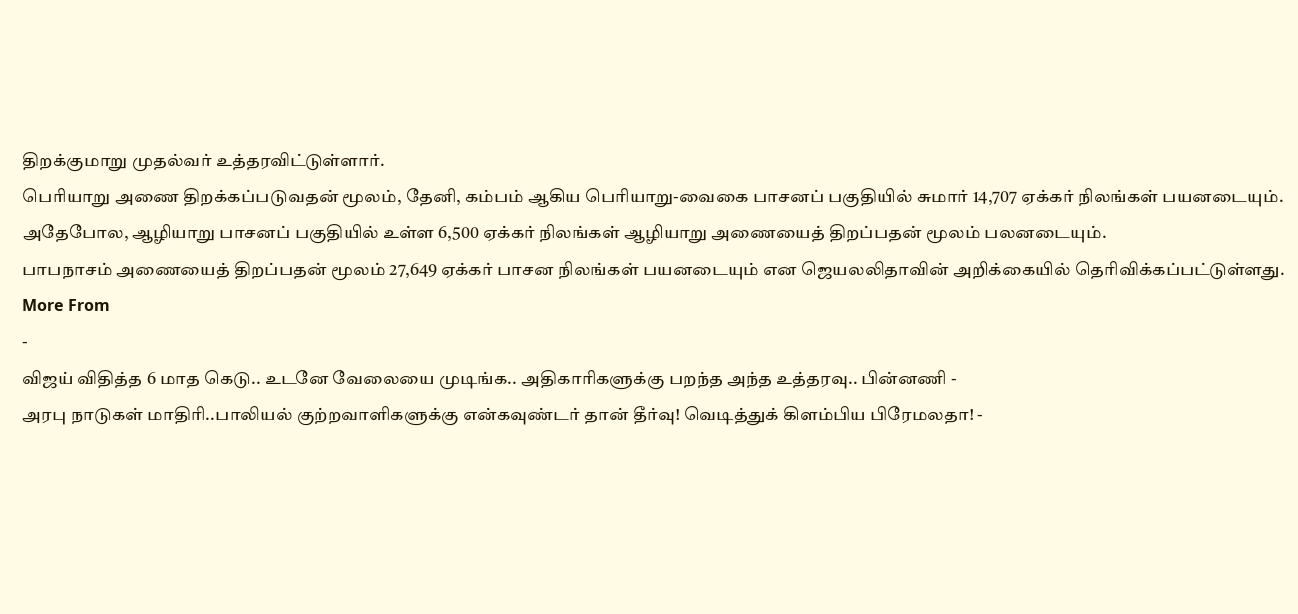திறக்குமாறு முதல்வர் உத்தரவிட்டுள்ளார்.
பெரியாறு அணை திறக்கப்படுவதன் மூலம், தேனி, கம்பம் ஆகிய பெரியாறு-வைகை பாசனப் பகுதியில் சுமார் 14,707 ஏக்கர் நிலங்கள் பயனடையும்.
அதேபோல, ஆழியாறு பாசனப் பகுதியில் உள்ள 6,500 ஏக்கர் நிலங்கள் ஆழியாறு அணையைத் திறப்பதன் மூலம் பலனடையும்.
பாபநாசம் அணையைத் திறப்பதன் மூலம் 27,649 ஏக்கர் பாசன நிலங்கள் பயனடையும் என ஜெயலலிதாவின் அறிக்கையில் தெரிவிக்கப்பட்டுள்ளது.
More From
-
விஜய் விதித்த 6 மாத கெடு.. உடனே வேலையை முடிங்க.. அதிகாரிகளுக்கு பறந்த அந்த உத்தரவு.. பின்னணி -
அரபு நாடுகள் மாதிரி..பாலியல் குற்றவாளிகளுக்கு என்கவுண்டர் தான் தீர்வு! வெடித்துக் கிளம்பிய பிரேமலதா! -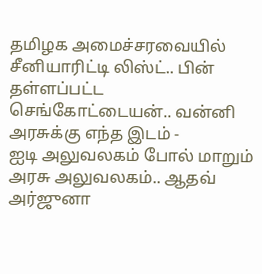தமிழக அமைச்சரவையில் சீனியாரிட்டி லிஸ்ட்.. பின் தள்ளப்பட்ட செங்கோட்டையன்.. வன்னி அரசுக்கு எந்த இடம் -
ஐடி அலுவலகம் போல் மாறும் அரசு அலுவலகம்.. ஆதவ் அர்ஜுனா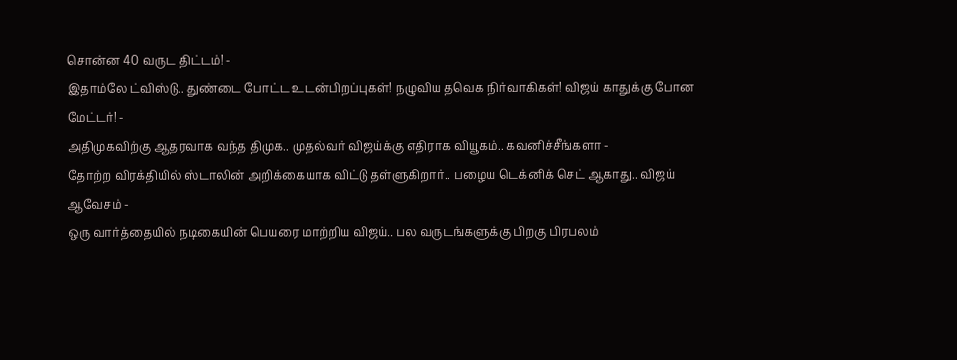சொன்ன 40 வருட திட்டம்! -
இதாம்லே ட்விஸ்டு.. துண்டை போட்ட உடன்பிறப்புகள்! நழுவிய தவெக நிர்வாகிகள்! விஜய் காதுக்கு போன மேட்டர்! -
அதிமுகவிற்கு ஆதரவாக வந்த திமுக.. முதல்வர் விஜய்க்கு எதிராக வியூகம்.. கவனிச்சீங்களா -
தோற்ற விரக்தியில் ஸ்டாலின் அறிக்கையாக விட்டு தள்ளுகிறார்.. பழைய டெக்னிக் செட் ஆகாது.. விஜய் ஆவேசம் -
ஒரு வார்த்தையில் நடிகையின் பெயரை மாற்றிய விஜய்.. பல வருடங்களுக்கு பிறகு பிரபலம்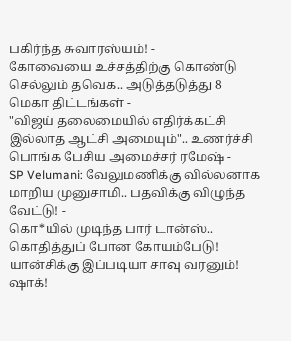பகிர்ந்த சுவாரஸ்யம்! -
கோவையை உச்சத்திற்கு கொண்டு செல்லும் தவெக.. அடுத்தடுத்து 8 மெகா திட்டங்கள் -
"விஜய் தலைமையில் எதிர்க்கட்சி இல்லாத ஆட்சி அமையும்".. உணர்ச்சி பொங்க பேசிய அமைச்சர் ரமேஷ் -
SP Velumani: வேலுமணிக்கு வில்லனாக மாறிய முனுசாமி.. பதவிக்கு விழுந்த வேட்டு! -
கொ*யில் முடிந்த பார் டான்ஸ்.. கொதித்துப் போன கோயம்பேடு! யான்சிக்கு இப்படியா சாவு வரனும்! ஷாக்!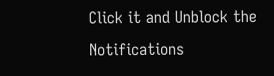Click it and Unblock the Notifications